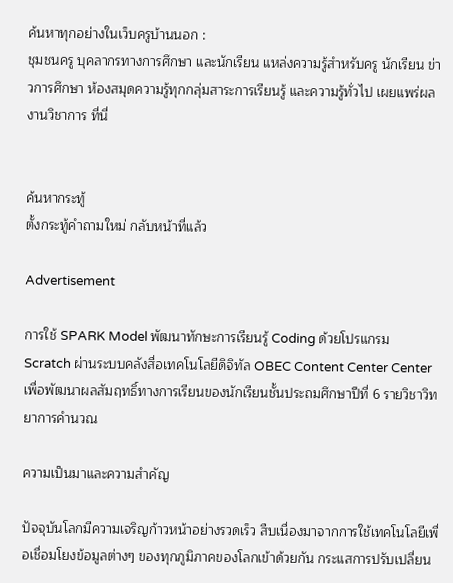ค้นหาทุกอย่างในเว็บครูบ้านนอก :
ชุมชนครู บุคลากรทางการศึกษา และนักเรียน แหล่งความรู้สำหรับครู นักเรียน ข่าวการศึกษา ห้องสมุดความรู้ทุกกลุ่มสาระการเรียนรู้ และความรู้ทั่วไป เผยแพร่ผลงานวิชาการ ที่นี่


ค้นหากระทู้
ตั้งกระทู้คำถามใหม่ กลับหน้าที่แล้ว

Advertisement

การใช้ SPARK Model พัฒนาทักษะการเรียนรู้ Coding ด้วยโปรแกรม Scratch ผ่านระบบคลังสื่อเทคโนโลยีดิจิทัล OBEC Content Center Center เพื่อพัฒนาผลสัมฤทธิ์ทางการเรียนของนักเรียนชั้นประถมศึกษาปีที่ 6 รายวิชาวิทยาการคำนวณ

ความเป็นมาและความสำคัญ

ปัจจุบันโลกมีความเจริญก้าวหน้าอย่างรวดเร็ว สืบเนื่องมาจากการใช้เทคโนโลยีเพื่อเชื่อมโยงข้อมูลต่างๆ ของทุกภูมิภาคของโลกเข้าด้วยกัน กระแสการปรับเปลี่ยน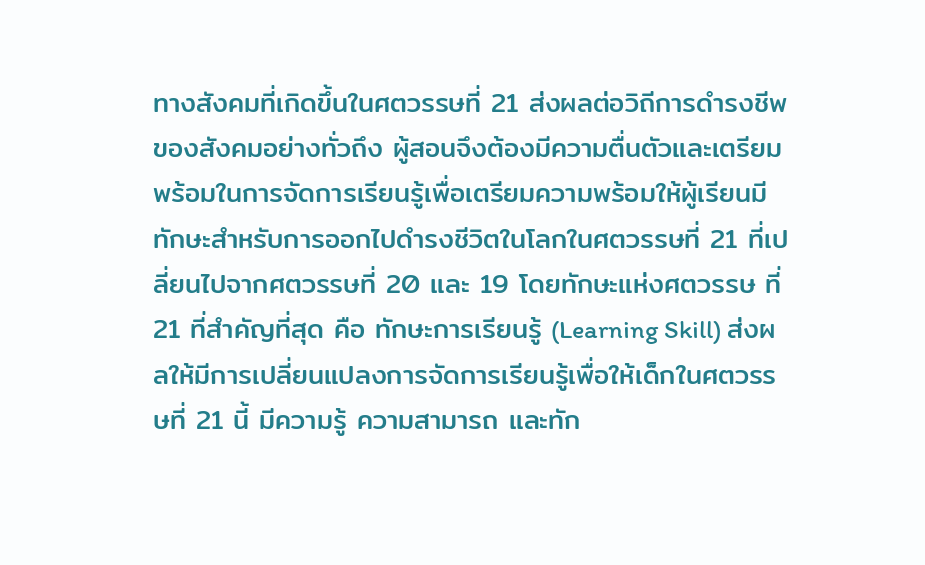ทางสังคมที่เกิดขึ้นในศตวรรษที่ 21 ส่งผลต่อวิถีการดำรงชีพของสังคมอย่างทั่วถึง ผู้สอนจึงต้องมีความตื่นตัวและเตรียมพร้อมในการจัดการเรียนรู้เพื่อเตรียมความพร้อมให้ผู้เรียนมีทักษะสำหรับการออกไปดำรงชีวิตในโลกในศตวรรษที่ 21 ที่เปลี่ยนไปจากศตวรรษที่ 20 และ 19 โดยทักษะแห่งศตวรรษ ที่ 21 ที่สำคัญที่สุด คือ ทักษะการเรียนรู้ (Learning Skill) ส่งผลให้มีการเปลี่ยนแปลงการจัดการเรียนรู้เพื่อให้เด็กในศตวรรษที่ 21 นี้ มีความรู้ ความสามารถ และทัก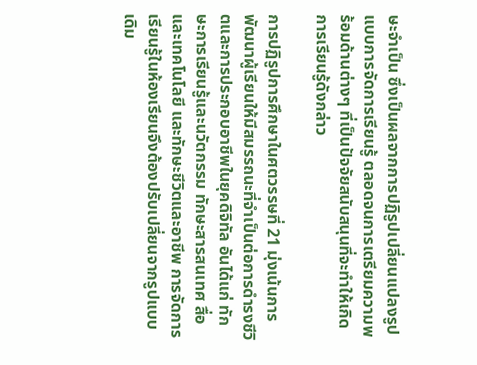ษะจำเป็น ซึ่งเป็นผลจากการปฏิรูปเปลี่ยนแปลงรูปแบบการจัดการเรียนรู้ ตลอดจนการเตรียมความพร้อมด้านต่างๆ ที่เป็นปัจจัยสนับสนุนที่จะทำให้เกิดการเรียนรู้ดังกล่าว

การปฏิรูปการศึกษาในศตวรรษที่ 21 มุ่งเน้นการพัฒนาผู้เรียนให้มีสมรรถนะที่จำเป็นต่อการดำรงชีวิตและการประกอบอาชีพในยุคดิจิทัล อันได้แก่ ทักษะการเรียนรู้และนวัตกรรม ทักษะสารสนเทศ สื่อ และเทคโนโลยี และทักษะชีวิตและอาชีพ การจัดการเรียนรู้ในห้องเรียนจึงต้องปรับเปลี่ยนจากรูปแบบเดิม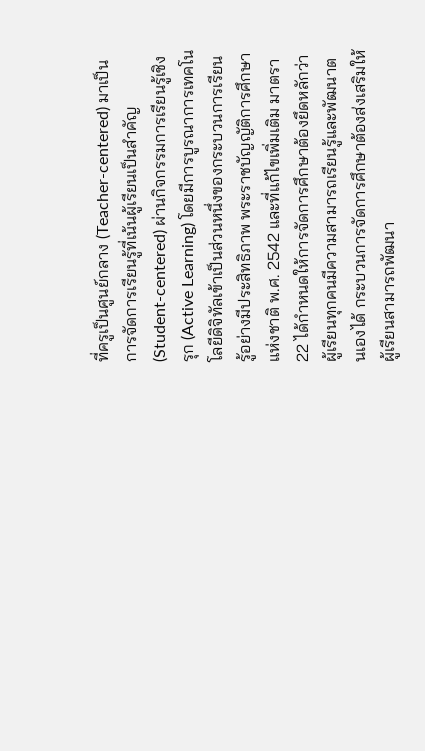ที่ครูเป็นศูนย์กลาง (Teacher-centered) มาเป็นการจัดการเรียนรู้ที่เน้นผู้เรียนเป็นสำคัญ (Student-centered) ผ่านกิจกรรมการเรียนรู้เชิงรุก (Active Learning) โดยมีการบูรณาการเทคโนโลยีดิจิทัลเข้าเป็นส่วนหนึ่งของกระบวนการเรียนรู้อย่างมีประสิทธิภาพ พระราชบัญญัติการศึกษาแห่งชาติ พ.ศ. 2542 และที่แก้ไขเพิ่มเติม มาตรา 22 ได้กำหนดให้การจัดการศึกษาต้องยึดหลักว่าผู้เรียนทุกคนมีความสามารถเรียนรู้และพัฒนาตนเองได้ กระบวนการจัดการศึกษาต้องส่งเสริมให้ผู้เรียนสามารถพัฒนา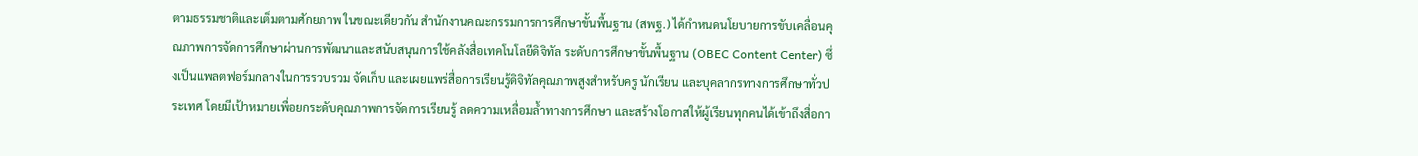ตามธรรมชาติและเต็มตามศักยภาพ ในขณะเดียวกัน สำนักงานคณะกรรมการการศึกษาขั้นพื้นฐาน (สพฐ.) ได้กำหนดนโยบายการขับเคลื่อนคุณภาพการจัดการศึกษาผ่านการพัฒนาและสนับสนุนการใช้คลังสื่อเทคโนโลยีดิจิทัล ระดับการศึกษาขั้นพื้นฐาน (OBEC Content Center) ซึ่งเป็นแพลตฟอร์มกลางในการรวบรวม จัดเก็บ และเผยแพร่สื่อการเรียนรู้ดิจิทัลคุณภาพสูงสำหรับครู นักเรียน และบุคลากรทางการศึกษาทั่วประเทศ โดยมีเป้าหมายเพื่อยกระดับคุณภาพการจัดการเรียนรู้ ลดความเหลื่อมล้ำทางการศึกษา และสร้างโอกาสให้ผู้เรียนทุกคนได้เข้าถึงสื่อกา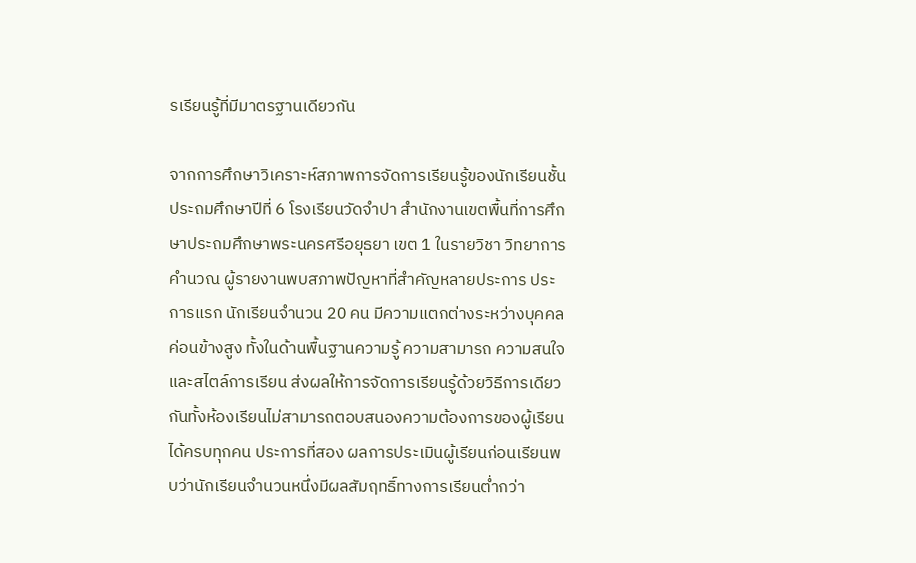รเรียนรู้ที่มีมาตรฐานเดียวกัน

จากการศึกษาวิเคราะห์สภาพการจัดการเรียนรู้ของนักเรียนชั้นประถมศึกษาปีที่ 6 โรงเรียนวัดจำปา สำนักงานเขตพื้นที่การศึกษาประถมศึกษาพระนครศรีอยุธยา เขต 1 ในรายวิชา วิทยาการคำนวณ ผู้รายงานพบสภาพปัญหาที่สำคัญหลายประการ ประการแรก นักเรียนจำนวน 20 คน มีความแตกต่างระหว่างบุคคลค่อนข้างสูง ทั้งในด้านพื้นฐานความรู้ ความสามารถ ความสนใจ และสไตล์การเรียน ส่งผลให้การจัดการเรียนรู้ด้วยวิธีการเดียวกันทั้งห้องเรียนไม่สามารถตอบสนองความต้องการของผู้เรียนได้ครบทุกคน ประการที่สอง ผลการประเมินผู้เรียนก่อนเรียนพบว่านักเรียนจำนวนหนึ่งมีผลสัมฤทธิ์ทางการเรียนต่ำกว่า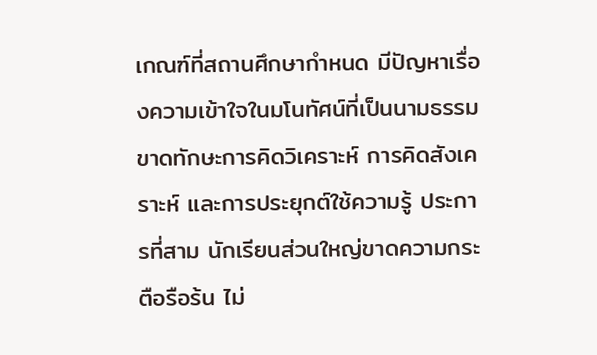เกณฑ์ที่สถานศึกษากำหนด มีปัญหาเรื่องความเข้าใจในมโนทัศน์ที่เป็นนามธรรม ขาดทักษะการคิดวิเคราะห์ การคิดสังเคราะห์ และการประยุกต์ใช้ความรู้ ประการที่สาม นักเรียนส่วนใหญ่ขาดความกระตือรือร้น ไม่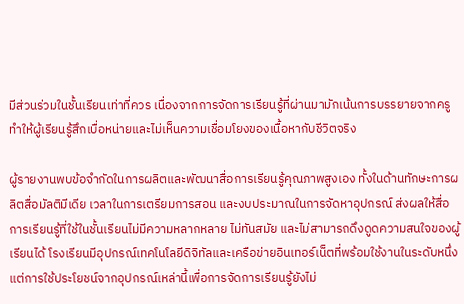มีส่วนร่วมในชั้นเรียนเท่าที่ควร เนื่องจากการจัดการเรียนรู้ที่ผ่านมามักเน้นการบรรยายจากครู ทำให้ผู้เรียนรู้สึกเบื่อหน่ายและไม่เห็นความเชื่อมโยงของเนื้อหากับชีวิตจริง

ผู้รายงานพบข้อจำกัดในการผลิตและพัฒนาสื่อการเรียนรู้คุณภาพสูงเอง ทั้งในด้านทักษะการผลิตสื่อมัลติมีเดีย เวลาในการเตรียมการสอน และงบประมาณในการจัดหาอุปกรณ์ ส่งผลให้สื่อการเรียนรู้ที่ใช้ในชั้นเรียนไม่มีความหลากหลาย ไม่ทันสมัย และไม่สามารถดึงดูดความสนใจของผู้เรียนได้ โรงเรียนมีอุปกรณ์เทคโนโลยีดิจิทัลและเครือข่ายอินเทอร์เน็ตที่พร้อมใช้งานในระดับหนึ่ง แต่การใช้ประโยชน์จากอุปกรณ์เหล่านี้เพื่อการจัดการเรียนรู้ยังไม่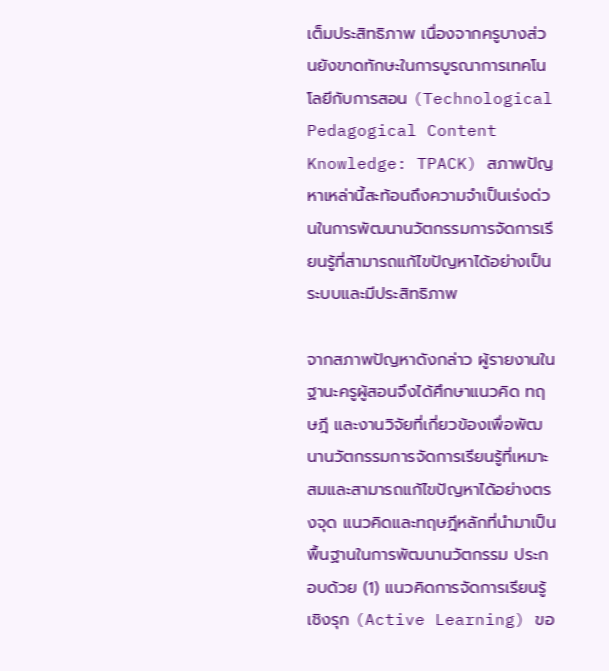เต็มประสิทธิภาพ เนื่องจากครูบางส่วนยังขาดทักษะในการบูรณาการเทคโนโลยีกับการสอน (Technological Pedagogical Content Knowledge: TPACK) สภาพปัญหาเหล่านี้สะท้อนถึงความจำเป็นเร่งด่วนในการพัฒนานวัตกรรมการจัดการเรียนรู้ที่สามารถแก้ไขปัญหาได้อย่างเป็นระบบและมีประสิทธิภาพ

จากสภาพปัญหาดังกล่าว ผู้รายงานในฐานะครูผู้สอนจึงได้ศึกษาแนวคิด ทฤษฎี และงานวิจัยที่เกี่ยวข้องเพื่อพัฒนานวัตกรรมการจัดการเรียนรู้ที่เหมาะสมและสามารถแก้ไขปัญหาได้อย่างตรงจุด แนวคิดและทฤษฎีหลักที่นำมาเป็นพื้นฐานในการพัฒนานวัตกรรม ประกอบด้วย (1) แนวคิดการจัดการเรียนรู้เชิงรุก (Active Learning) ขอ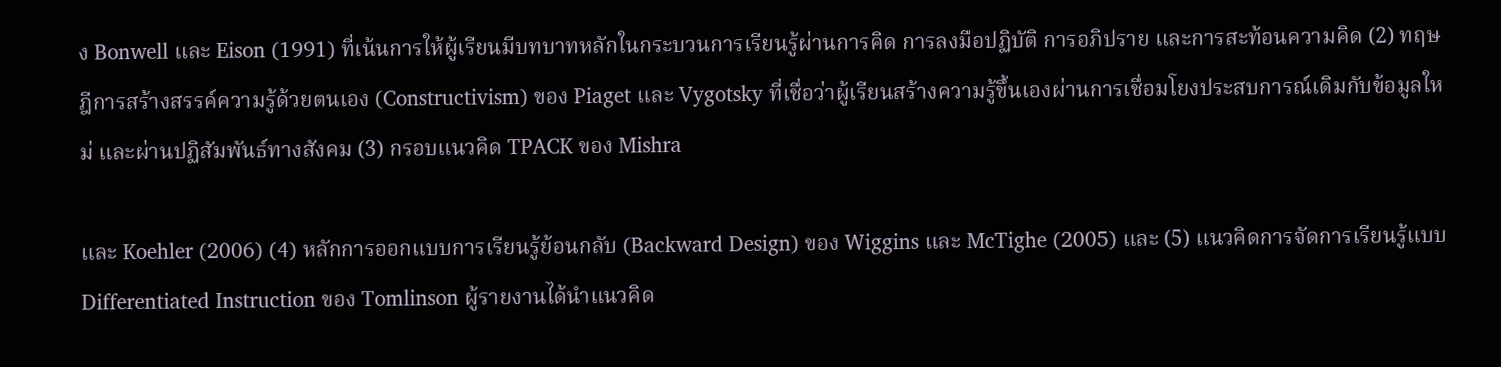ง Bonwell และ Eison (1991) ที่เน้นการให้ผู้เรียนมีบทบาทหลักในกระบวนการเรียนรู้ผ่านการคิด การลงมือปฏิบัติ การอภิปราย และการสะท้อนความคิด (2) ทฤษฎีการสร้างสรรค์ความรู้ด้วยตนเอง (Constructivism) ของ Piaget และ Vygotsky ที่เชื่อว่าผู้เรียนสร้างความรู้ขึ้นเองผ่านการเชื่อมโยงประสบการณ์เดิมกับข้อมูลใหม่ และผ่านปฏิสัมพันธ์ทางสังคม (3) กรอบแนวคิด TPACK ของ Mishra

และ Koehler (2006) (4) หลักการออกแบบการเรียนรู้ย้อนกลับ (Backward Design) ของ Wiggins และ McTighe (2005) และ (5) แนวคิดการจัดการเรียนรู้แบบ Differentiated Instruction ของ Tomlinson ผู้รายงานได้นำแนวคิด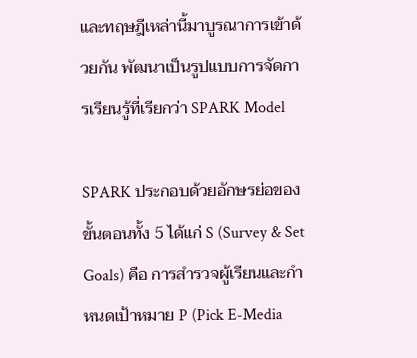และทฤษฎีเหล่านี้มาบูรณาการเข้าด้วยกัน พัฒนาเป็นรูปแบบการจัดการเรียนรู้ที่เรียกว่า SPARK Model

SPARK ประกอบด้วยอักษรย่อของขั้นตอนทั้ง 5 ได้แก่ S (Survey & Set Goals) คือ การสำรวจผู้เรียนและกำหนดเป้าหมาย P (Pick E-Media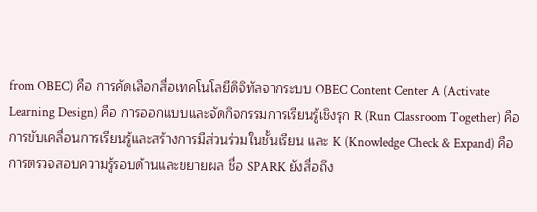from OBEC) คือ การคัดเลือกสื่อเทคโนโลยีดิจิทัลจากระบบ OBEC Content Center A (Activate Learning Design) คือ การออกแบบและจัดกิจกรรมการเรียนรู้เชิงรุก R (Run Classroom Together) คือ การขับเคลื่อนการเรียนรู้และสร้างการมีส่วนร่วมในชั้นเรียน และ K (Knowledge Check & Expand) คือ การตรวจสอบความรู้รอบด้านและขยายผล ชื่อ SPARK ยังสื่อถึง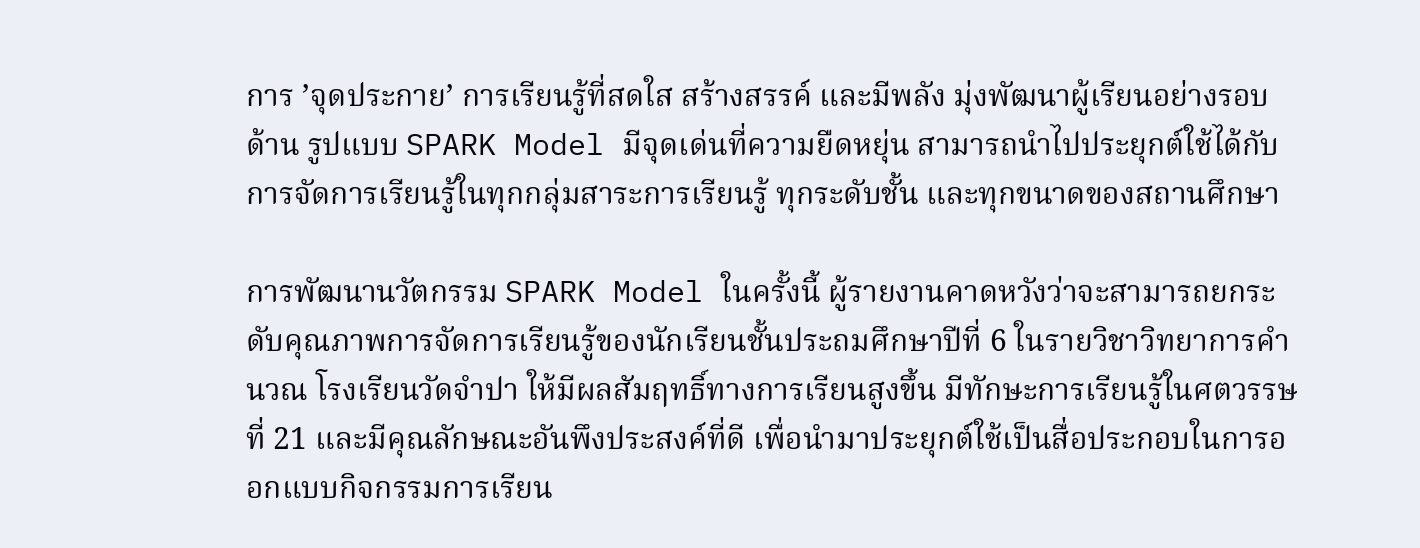การ ’จุดประกาย’ การเรียนรู้ที่สดใส สร้างสรรค์ และมีพลัง มุ่งพัฒนาผู้เรียนอย่างรอบด้าน รูปแบบ SPARK Model มีจุดเด่นที่ความยืดหยุ่น สามารถนำไปประยุกต์ใช้ได้กับการจัดการเรียนรู้ในทุกกลุ่มสาระการเรียนรู้ ทุกระดับชั้น และทุกขนาดของสถานศึกษา

การพัฒนานวัตกรรม SPARK Model ในครั้งนี้ ผู้รายงานคาดหวังว่าจะสามารถยกระดับคุณภาพการจัดการเรียนรู้ของนักเรียนชั้นประถมศึกษาปีที่ 6 ในรายวิชาวิทยาการคำนวณ โรงเรียนวัดจำปา ให้มีผลสัมฤทธิ์ทางการเรียนสูงขึ้น มีทักษะการเรียนรู้ในศตวรรษที่ 21 และมีคุณลักษณะอันพึงประสงค์ที่ดี เพื่อนำมาประยุกต์ใช้เป็นสื่อประกอบในการออกแบบกิจกรรมการเรียน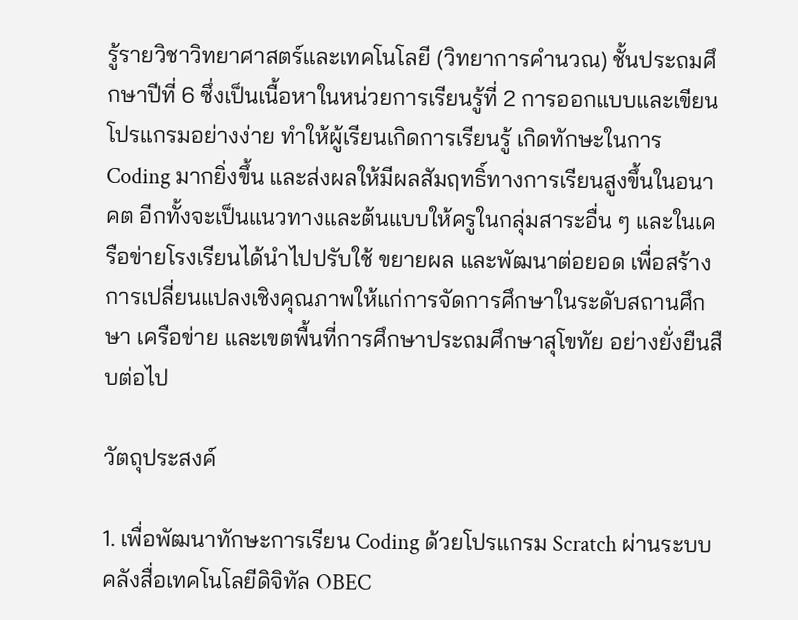รู้รายวิชาวิทยาศาสตร์และเทคโนโลยี (วิทยาการคำนวณ) ชั้นประถมศึกษาปีที่ 6 ซึ่งเป็นเนื้อหาในหน่วยการเรียนรู้ที่ 2 การออกแบบและเขียนโปรแกรมอย่างง่าย ทำให้ผู้เรียนเกิดการเรียนรู้ เกิดทักษะในการ Coding มากยิ่งขึ้น และส่งผลให้มีผลสัมฤทธิ์ทางการเรียนสูงขึ้นในอนาคต อีกทั้งจะเป็นแนวทางและต้นแบบให้ครูในกลุ่มสาระอื่น ๆ และในเครือข่ายโรงเรียนได้นำไปปรับใช้ ขยายผล และพัฒนาต่อยอด เพื่อสร้างการเปลี่ยนแปลงเชิงคุณภาพให้แก่การจัดการศึกษาในระดับสถานศึกษา เครือข่าย และเขตพื้นที่การศึกษาประถมศึกษาสุโขทัย อย่างยั่งยืนสืบต่อไป

วัตถุประสงค์

1. เพื่อพัฒนาทักษะการเรียน Coding ด้วยโปรแกรม Scratch ผ่านระบบคลังสื่อเทคโนโลยีดิจิทัล OBEC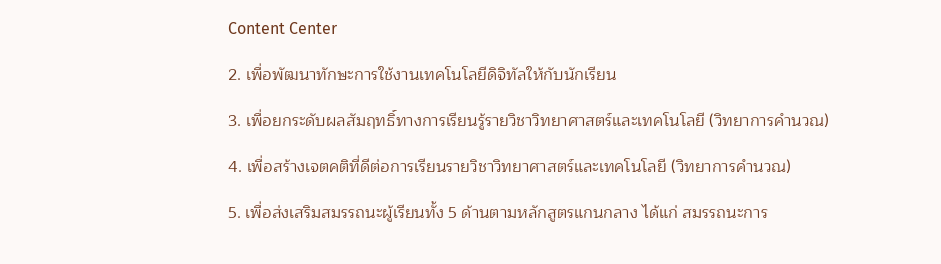Content Center

2. เพื่อพัฒนาทักษะการใช้งานเทคโนโลยีดิจิทัลให้กับนักเรียน

3. เพื่อยกระดับผลสัมฤทธิ์ทางการเรียนรู้รายวิชาวิทยาศาสตร์และเทคโนโลยี (วิทยาการคำนวณ)

4. เพื่อสร้างเจตคติที่ดีต่อการเรียนรายวิชาวิทยาศาสตร์และเทคโนโลยี (วิทยาการคำนวณ)

5. เพื่อส่งเสริมสมรรถนะผู้เรียนทั้ง 5 ด้านตามหลักสูตรแกนกลาง ได้แก่ สมรรถนะการ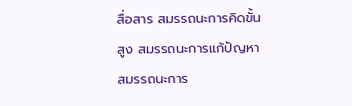สื่อสาร สมรรถนะการคิดขั้นสูง สมรรถนะการแก้ปัญหา สมรรถนะการ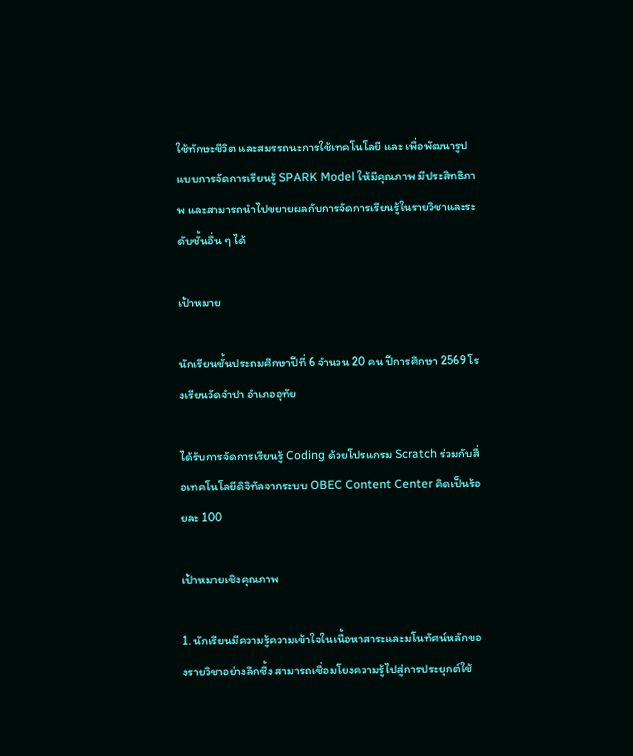ใช้ทักษะชีวิต และสมรรถนะการใช้เทคโนโลยี และ เพื่อพัฒนารูปแบบการจัดการเรียนรู้ SPARK Model ให้มีคุณภาพ มีประสิทธิภาพ และสามารถนำไปขยายผลกับการจัดการเรียนรู้ในรายวิชาและระดับชั้นอื่น ๆ ได้

เป้าหมาย

นักเรียนชั้นประถมศึกษาปีที่ 6 จำนวน 20 คน ปีการศึกษา 2569 โรงเรียนวัดจำปา อำเภออุทัย

ได้รับการจัดการเรียนรู้ Coding ด้วยโปรแกรม Scratch ร่วมกับสื่อเทคโนโลยีดิจิทัลจากระบบ OBEC Content Center คิดเป็นร้อยละ 100

เป้าหมายเชิงคุณภาพ

1. นักเรียนมีความรู้ความเข้าใจในเนื้อหาสาระและมโนทัศน์หลักของรายวิชาอย่างลึกซึ้ง สามารถเชื่อมโยงความรู้ไปสู่การประยุกต์ใช้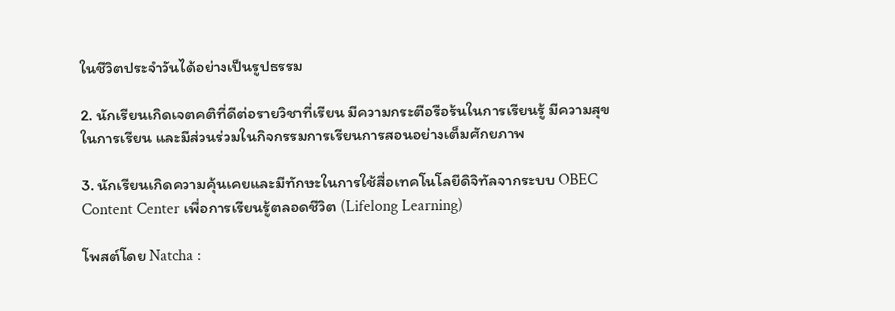ในชีวิตประจำวันได้อย่างเป็นรูปธรรม

2. นักเรียนเกิดเจตคติที่ดีต่อรายวิชาที่เรียน มีความกระตือรือร้นในการเรียนรู้ มีความสุขในการเรียน และมีส่วนร่วมในกิจกรรมการเรียนการสอนอย่างเต็มศักยภาพ

3. นักเรียนเกิดความคุ้นเคยและมีทักษะในการใช้สื่อเทคโนโลยีดิจิทัลจากระบบ OBEC Content Center เพื่อการเรียนรู้ตลอดชีวิต (Lifelong Learning)

โพสต์โดย Natcha :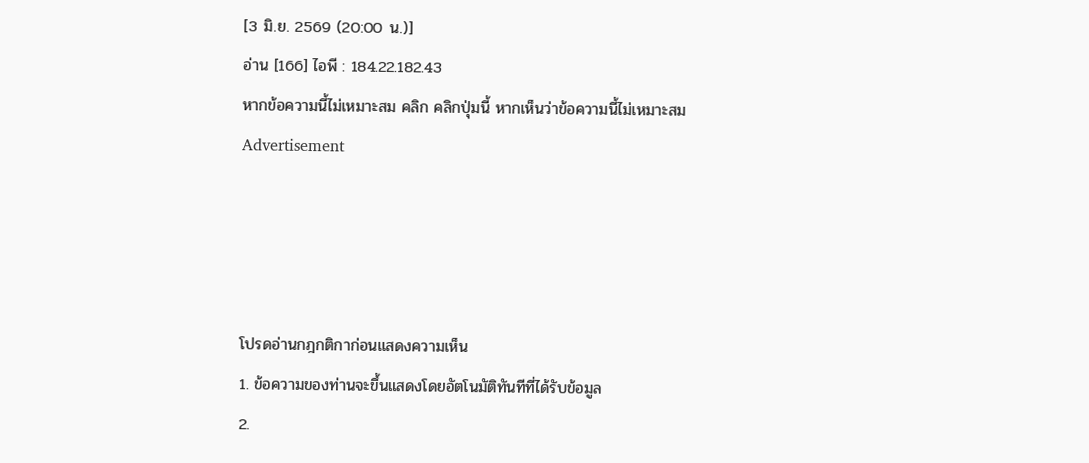[3 มิ.ย. 2569 (20:00 น.)]
อ่าน [166] ไอพี : 184.22.182.43
หากข้อความนี้ไม่เหมาะสม คลิก คลิกปุ่มนี้ หากเห็นว่าข้อความนี้ไม่เหมาะสม
Advertisement




โปรดอ่านกฎกติกาก่อนแสดงความเห็น
1. ข้อความของท่านจะขึ้นแสดงโดยอัตโนมัติทันทีที่ได้รับข้อมูล
2.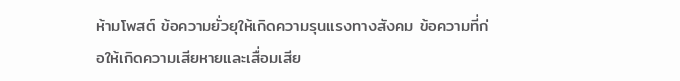ห้ามโพสต์ ข้อความยั่วยุให้เกิดความรุนแรงทางสังคม ข้อความที่ก่อให้เกิดความเสียหายและเสื่อมเสีย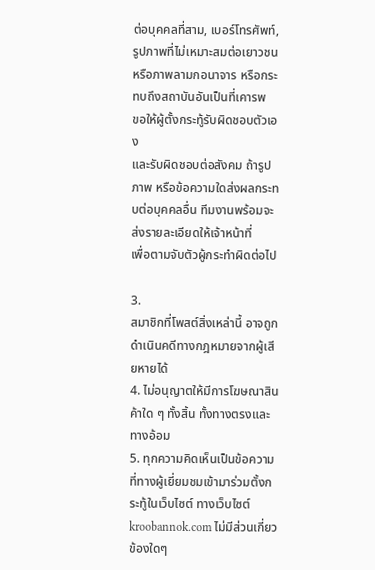ต่อบุคคลที่สาม, เบอร์โทรศัพท์,
รูปภาพที่ไม่เหมาะสมต่อเยาวชนหรือภาพลามกอนาจาร หรือกระทบถึงสถาบันอันเป็นที่เคารพ
ขอให้ผู้ตั้งกระทู้รับผิดชอบตัวเอง
และรับผิดชอบต่อสังคม ถ้ารูปภาพ หรือข้อความใดส่งผลกระทบต่อบุคคลอื่น ทีมงานพร้อมจะส่งรายละเอียดให้เจ้าหน้าที่
เพื่อตามจับตัวผู้กระทำผิดต่อไป

3.
สมาชิกที่โพสต์สิ่งเหล่านี้ อาจถูกดำเนินคดีทางกฎหมายจากผู้เสียหายได้
4. ไม่อนุญาตให้มีการโฆษณาสินค้าใด ๆ ทั้งสิ้น ทั้งทางตรงและทางอ้อม
5. ทุกความคิดเห็นเป็นข้อความที่ทางผู้เยี่ยมชมเข้ามาร่วมตั้งกระทู้ในเว็บไซต์ ทางเว็บไซต์ kroobannok.com ไม่มีส่วนเกี่ยวข้องใดๆ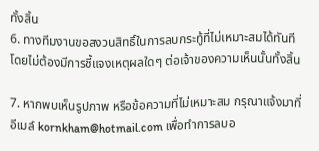ทั้งสิ้น
6. ทางทีมงานขอสงวนสิทธิ์ในการลบกระทู้ที่ไม่เหมาะสมได้ทันที โดยไม่ต้องมีการชี้แจงเหตุผลใดๆ ต่อเจ้าของความเห็นนั้นทั้งสิ้น

7. หากพบเห็นรูปภาพ หรือข้อความที่ไม่เหมาะสม กรุณาแจ้งมาที่อีเมล์ kornkham@hotmail.com เพื่อทำการลบอ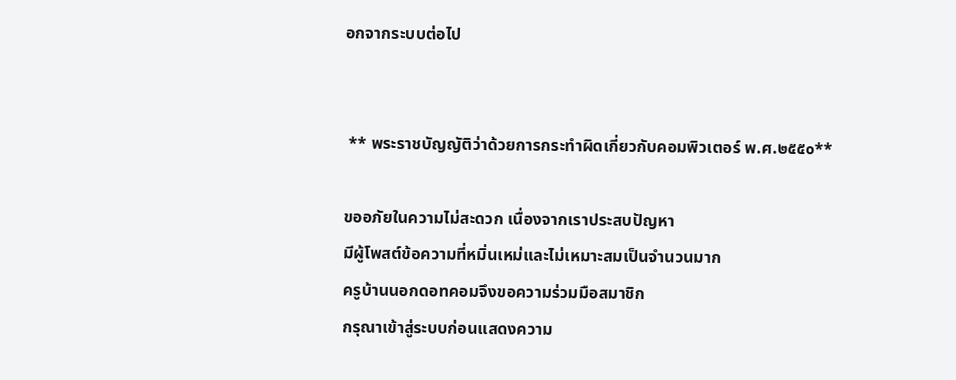อกจากระบบต่อไป


 ** พระราชบัญญัติว่าด้วยการกระทำผิดเกี่ยวกับคอมพิวเตอร์ พ.ศ.๒๕๕๐**

ขออภัยในความไม่สะดวก เนื่องจากเราประสบปัญหา
มีผู้โพสต์ข้อความที่หมิ่นเหม่และไม่เหมาะสมเป็นจำนวนมาก
ครูบ้านนอกดอทคอมจึงขอความร่วมมือสมาชิก
กรุณาเข้าสู่ระบบก่อนแสดงความ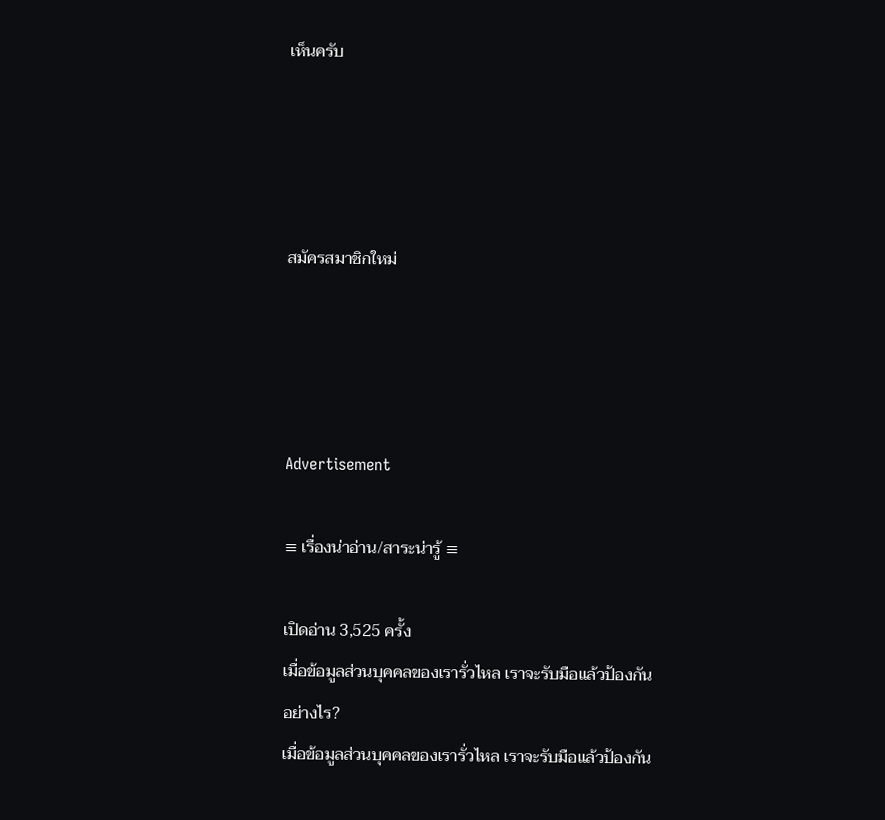เห็นครับ




สมัครสมาชิกใหม่




Advertisement

≡ เรื่องน่าอ่าน/สาระน่ารู้ ≡

เปิดอ่าน 3,525 ครั้ง
เมื่อข้อมูลส่วนบุคคลของเรารั่วไหล เราจะรับมือแล้วป้องกันอย่างไร?
เมื่อข้อมูลส่วนบุคคลของเรารั่วไหล เราจะรับมือแล้วป้องกัน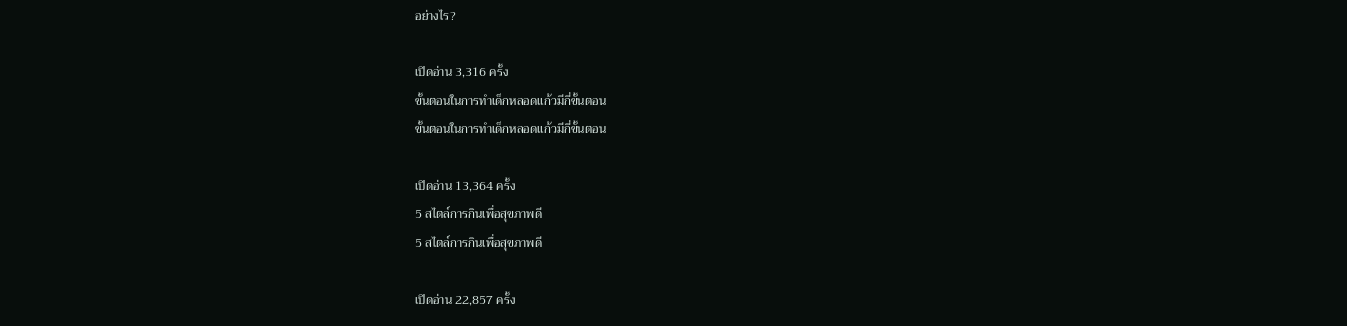อย่างไร?

เปิดอ่าน 3,316 ครั้ง
ขั้นตอนในการทำเด็กหลอดแก้วมีกี่ขั้นตอน
ขั้นตอนในการทำเด็กหลอดแก้วมีกี่ขั้นตอน

เปิดอ่าน 13,364 ครั้ง
5 สไตล์การกินเพื่อสุขภาพดี
5 สไตล์การกินเพื่อสุขภาพดี

เปิดอ่าน 22,857 ครั้ง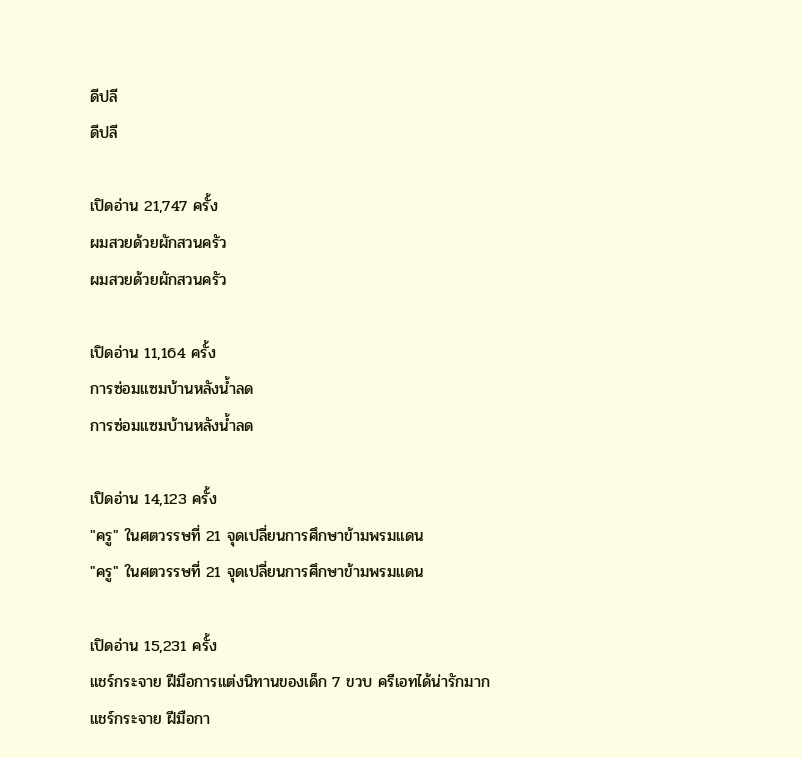ดีปลี
ดีปลี

เปิดอ่าน 21,747 ครั้ง
ผมสวยด้วยผักสวนครัว
ผมสวยด้วยผักสวนครัว

เปิดอ่าน 11,164 ครั้ง
การซ่อมแซมบ้านหลังน้ำลด
การซ่อมแซมบ้านหลังน้ำลด

เปิดอ่าน 14,123 ครั้ง
"ครู" ในศตวรรษที่ 21 จุดเปลี่ยนการศึกษาข้ามพรมแดน
"ครู" ในศตวรรษที่ 21 จุดเปลี่ยนการศึกษาข้ามพรมแดน

เปิดอ่าน 15,231 ครั้ง
แชร์กระจาย ฝีมือการแต่งนิทานของเด็ก 7 ขวบ ครีเอทได้น่ารักมาก
แชร์กระจาย ฝีมือกา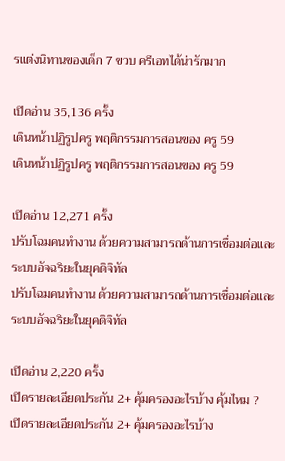รแต่งนิทานของเด็ก 7 ขวบ ครีเอทได้น่ารักมาก

เปิดอ่าน 35,136 ครั้ง
เดินหน้าปฏิรูปครู พฤติกรรมการสอนของ ครู 59
เดินหน้าปฏิรูปครู พฤติกรรมการสอนของ ครู 59

เปิดอ่าน 12,271 ครั้ง
ปรับโฉมคนทำงาน ด้วยความสามารถด้านการเชื่อมต่อและระบบอัจฉริยะในยุคดิจิทัล
ปรับโฉมคนทำงาน ด้วยความสามารถด้านการเชื่อมต่อและระบบอัจฉริยะในยุคดิจิทัล

เปิดอ่าน 2,220 ครั้ง
เปิดรายละเอียดประกัน 2+ คุ้มครองอะไรบ้าง คุ้มไหม ?
เปิดรายละเอียดประกัน 2+ คุ้มครองอะไรบ้าง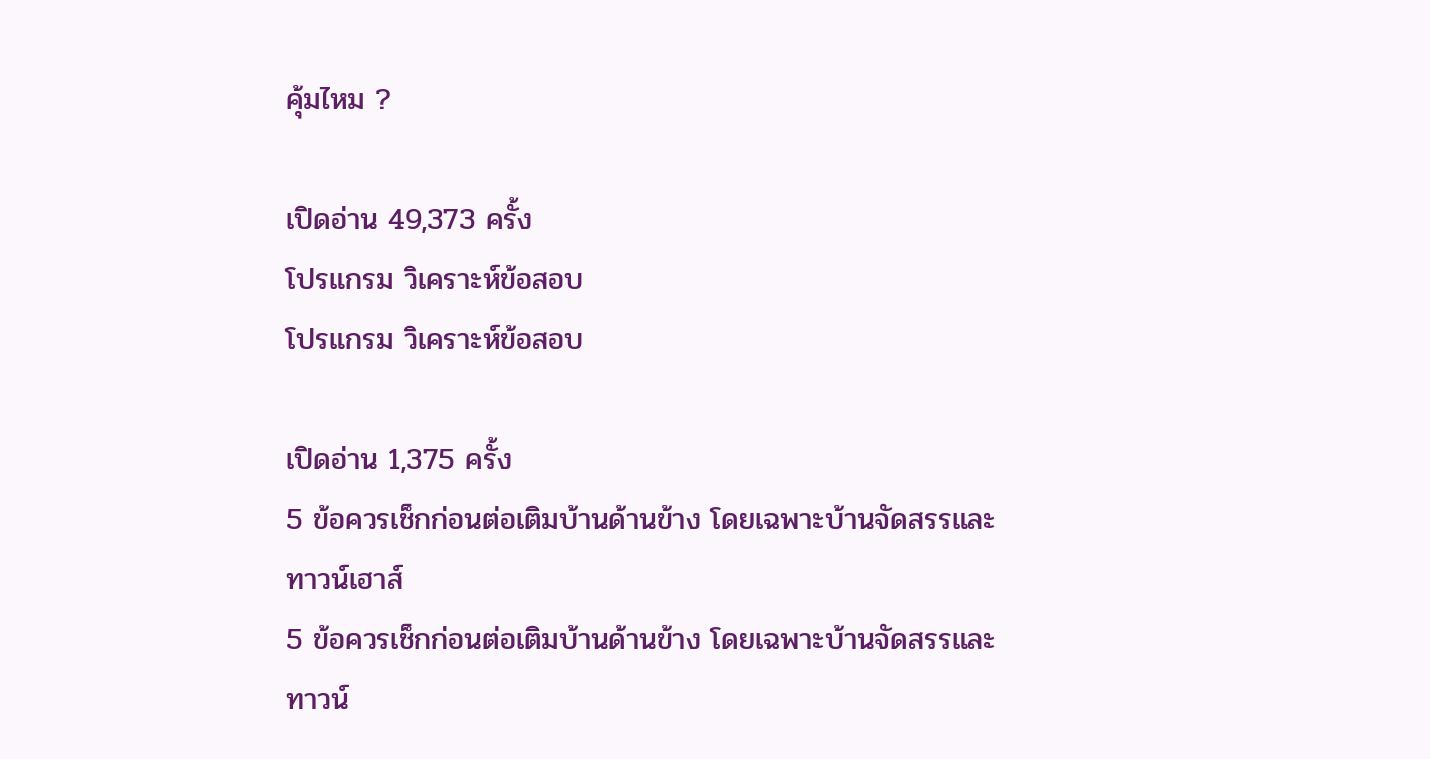คุ้มไหม ?

เปิดอ่าน 49,373 ครั้ง
โปรแกรม วิเคราะห์ข้อสอบ
โปรแกรม วิเคราะห์ข้อสอบ

เปิดอ่าน 1,375 ครั้ง
5 ข้อควรเช็กก่อนต่อเติมบ้านด้านข้าง โดยเฉพาะบ้านจัดสรรและทาวน์เฮาส์
5 ข้อควรเช็กก่อนต่อเติมบ้านด้านข้าง โดยเฉพาะบ้านจัดสรรและทาวน์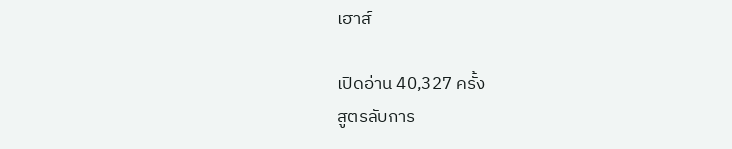เฮาส์

เปิดอ่าน 40,327 ครั้ง
สูตรลับการ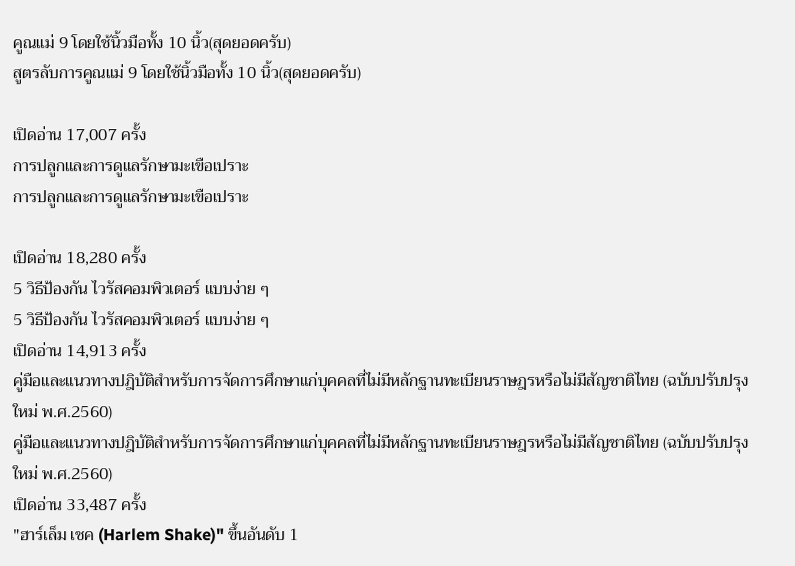คูณแม่ 9 โดยใช้นิ้วมือทั้ง 10 นิ้ว(สุดยอดครับ)
สูตรลับการคูณแม่ 9 โดยใช้นิ้วมือทั้ง 10 นิ้ว(สุดยอดครับ)

เปิดอ่าน 17,007 ครั้ง
การปลูกและการดูแลรักษามะเขือเปราะ
การปลูกและการดูแลรักษามะเขือเปราะ

เปิดอ่าน 18,280 ครั้ง
5 วิธีป้องกัน ไวรัสคอมพิวเตอร์ แบบง่าย ๆ
5 วิธีป้องกัน ไวรัสคอมพิวเตอร์ แบบง่าย ๆ
เปิดอ่าน 14,913 ครั้ง
คู่มือและแนวทางปฎิบัติสำหรับการจัดการศึกษาแก่บุคคลที่ไม่มีหลักฐานทะเบียนราษฎรหรือไม่มีสัญชาติไทย (ฉบับปรับปรุงใหม่ พ.ศ.2560)
คู่มือและแนวทางปฎิบัติสำหรับการจัดการศึกษาแก่บุคคลที่ไม่มีหลักฐานทะเบียนราษฎรหรือไม่มีสัญชาติไทย (ฉบับปรับปรุงใหม่ พ.ศ.2560)
เปิดอ่าน 33,487 ครั้ง
"ฮาร์เล็ม เชค (Harlem Shake)" ขึ้นอันดับ 1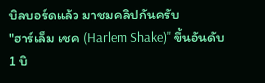บิลบอร์ดแล้ว มาชมคลิปกันครับ
"ฮาร์เล็ม เชค (Harlem Shake)" ขึ้นอันดับ 1 บิ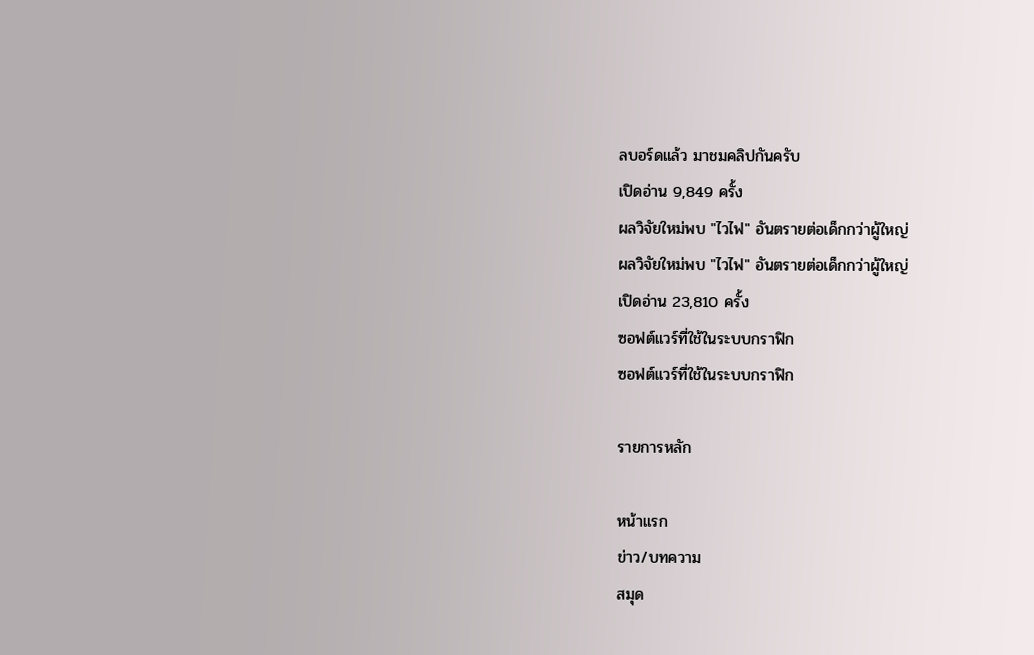ลบอร์ดแล้ว มาชมคลิปกันครับ
เปิดอ่าน 9,849 ครั้ง
ผลวิจัยใหม่พบ "ไวไฟ" อันตรายต่อเด็กกว่าผู้ใหญ่
ผลวิจัยใหม่พบ "ไวไฟ" อันตรายต่อเด็กกว่าผู้ใหญ่
เปิดอ่าน 23,810 ครั้ง
ซอฟต์แวร์ที่ใช้ในระบบกราฟิก
ซอฟต์แวร์ที่ใช้ในระบบกราฟิก

รายการหลัก

หน้าแรก
ข่าว/บทความ
สมุด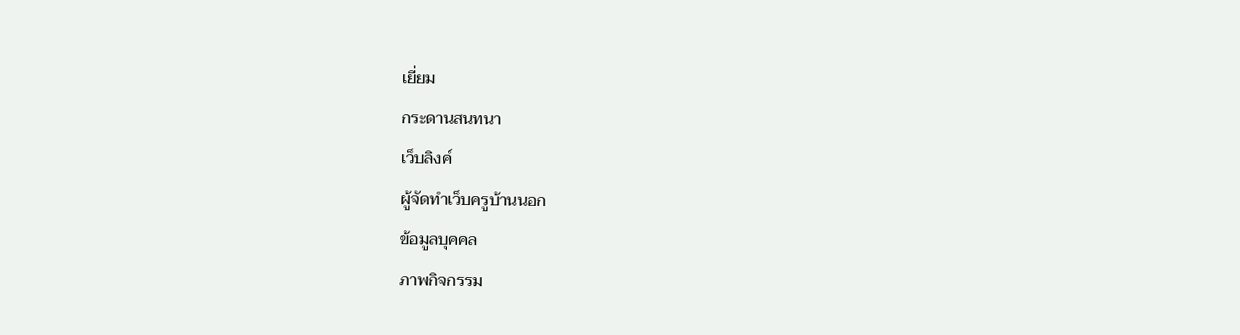เยี่ยม
กระดานสนทนา
เว็บลิงค์
ผู้จัดทำเว็บครูบ้านนอก
ข้อมูลบุคคล
ภาพกิจกรรม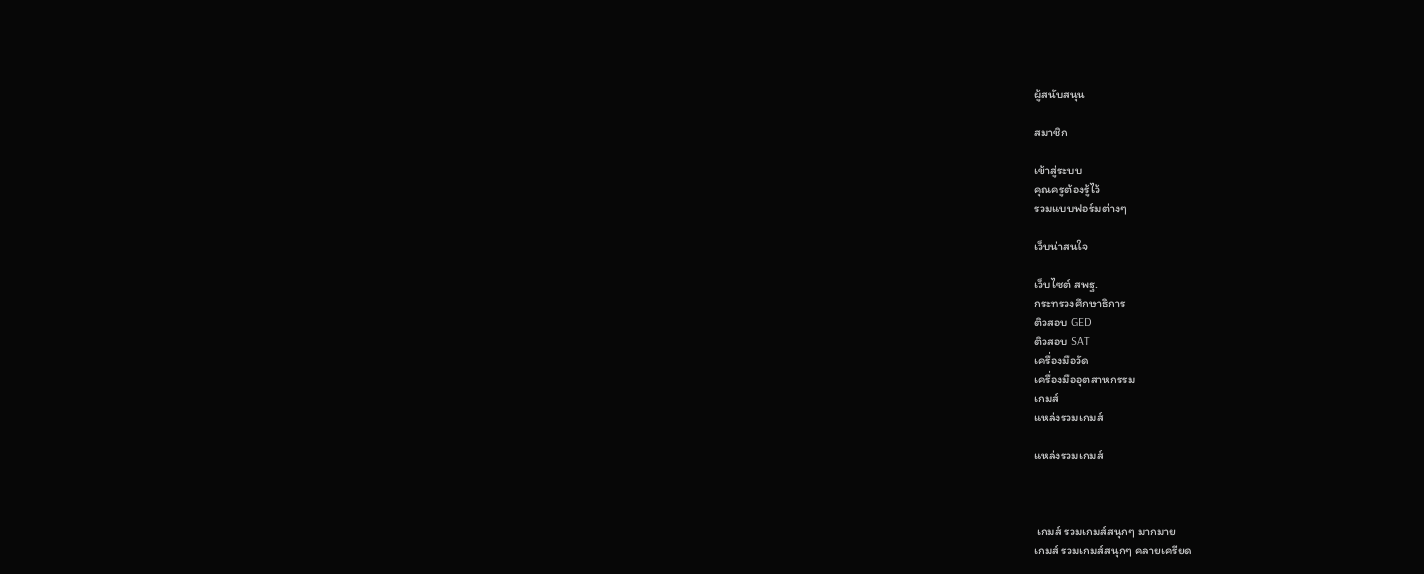ผู้สนับสนุน

สมาชิก

เข้าสู่ระบบ
คุณครูต้องรู้ไว้
รวมแบบฟอร์มต่างๆ

เว็บน่าสนใจ

เว็บไซต์ สพฐ.
กระทรวงศึกษาธิการ
ติวสอบ GED
ติวสอบ SAT
เครื่องมือวัด
เครื่องมืออุตสาหกรรม
เกมส์
แหล่งรวมเกมส์

แหล่งรวมเกมส์



 เกมส์ รวมเกมส์สนุกๆ มากมาย
เกมส์ รวมเกมส์สนุกๆ คลายเครียด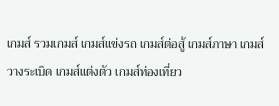เกมส์ รวมเกมส์ เกมส์แข่งรถ เกมส์ต่อสู้ เกมส์ภาษา เกมส์วางระเบิด เกมส์แต่งตัว เกมส์ท่องเที่ยว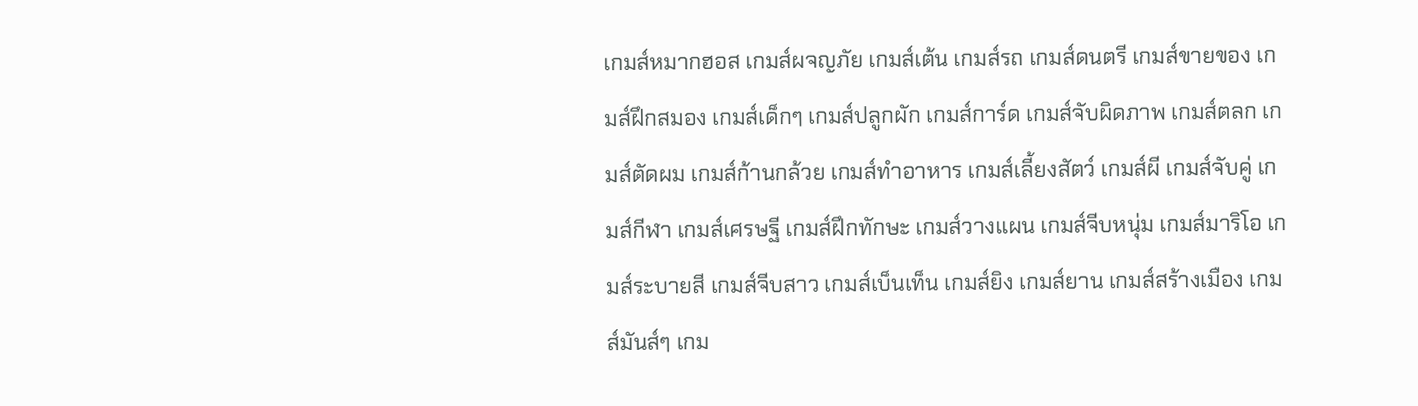เกมส์หมากฮอส เกมส์ผจญภัย เกมส์เต้น เกมส์รถ เกมส์ดนตรี เกมส์ขายของ เกมส์ฝึกสมอง เกมส์เด็กๆ เกมส์ปลูกผัก เกมส์การ์ด เกมส์จับผิดภาพ เกมส์ตลก เกมส์ตัดผม เกมส์ก้านกล้วย เกมส์ทําอาหาร เกมส์เลี้ยงสัตว์ เกมส์ผี เกมส์จับคู่ เกมส์กีฬา เกมส์เศรษฐี เกมส์ฝึกทักษะ เกมส์วางแผน เกมส์จีบหนุ่ม เกมส์มาริโอ เกมส์ระบายสี เกมส์จีบสาว เกมส์เบ็นเท็น เกมส์ยิง เกมส์ยาน เกมส์สร้างเมือง เกมส์มันส์ๆ เกม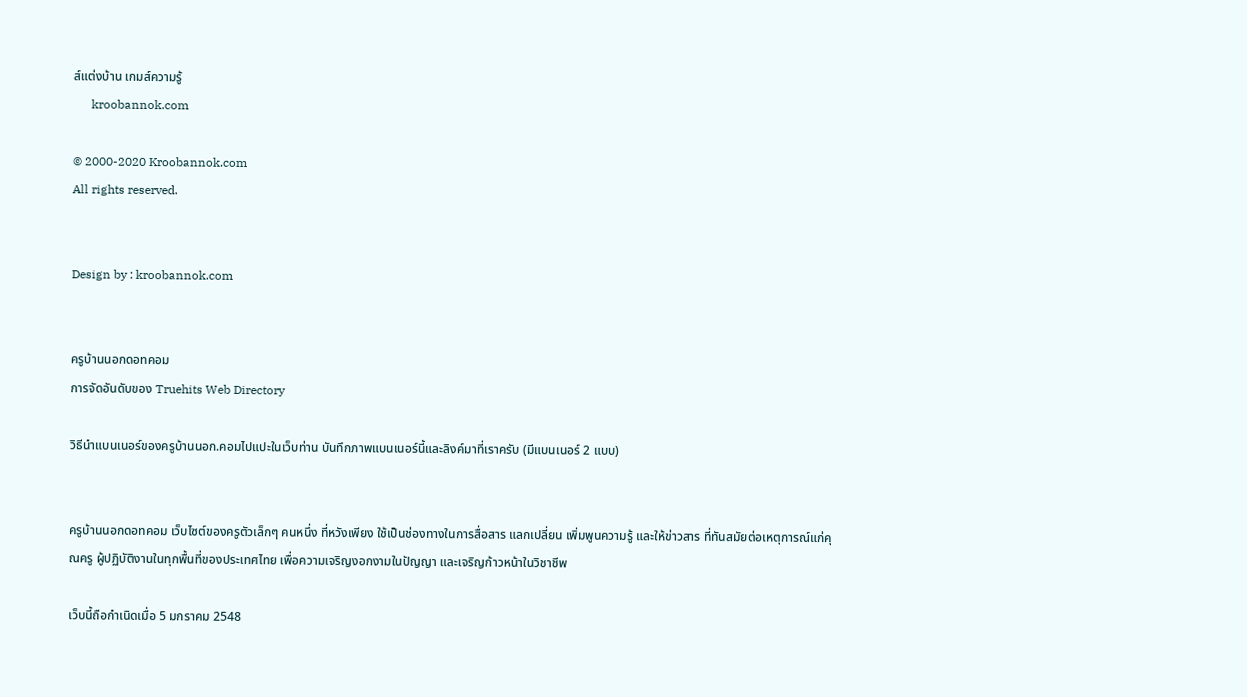ส์แต่งบ้าน เกมส์ความรู้
      kroobannok.com

© 2000-2020 Kroobannok.com
All rights reserved.


Design by : kroobannok.com


ครูบ้านนอกดอทคอม
การจัดอันดับของ Truehits Web Directory

วิธีนำแบนเนอร์ของครูบ้านนอก.คอมไปแปะในเว็บท่าน บันทึกภาพแบนเนอร์นี้และลิงค์มาที่เราครับ (มีแบนเนอร์ 2 แบบ)


ครูบ้านนอกดอทคอม เว็บไซต์ของครูตัวเล็กๆ คนหนึ่ง ที่หวังเพียง ใช้เป็นช่องทางในการสื่อสาร แลกเปลี่ยน เพิ่มพูนความรู้ และให้ข่าวสาร ที่ทันสมัยต่อเหตุการณ์แก่คุณครู ผู้ปฏิบัติงานในทุกพื้นที่ของประเทศไทย เพื่อความเจริญงอกงามในปัญญา และเจริญก้าวหน้าในวิชาชีพ

เว็บนี้ถือกำเนิดเมื่อ 5 มกราคม 2548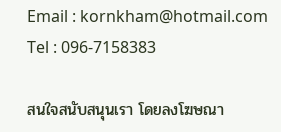Email : kornkham@hotmail.com
Tel : 096-7158383

สนใจสนับสนุนเรา โดยลงโฆษณา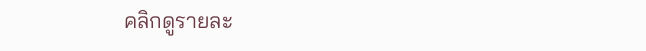คลิกดูรายละ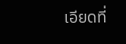เอียดที่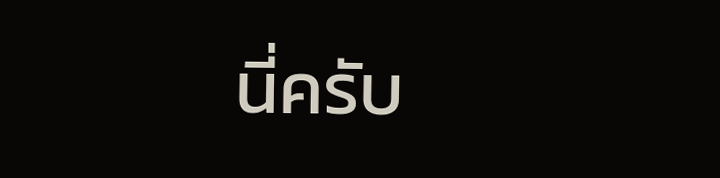นี่ครับ